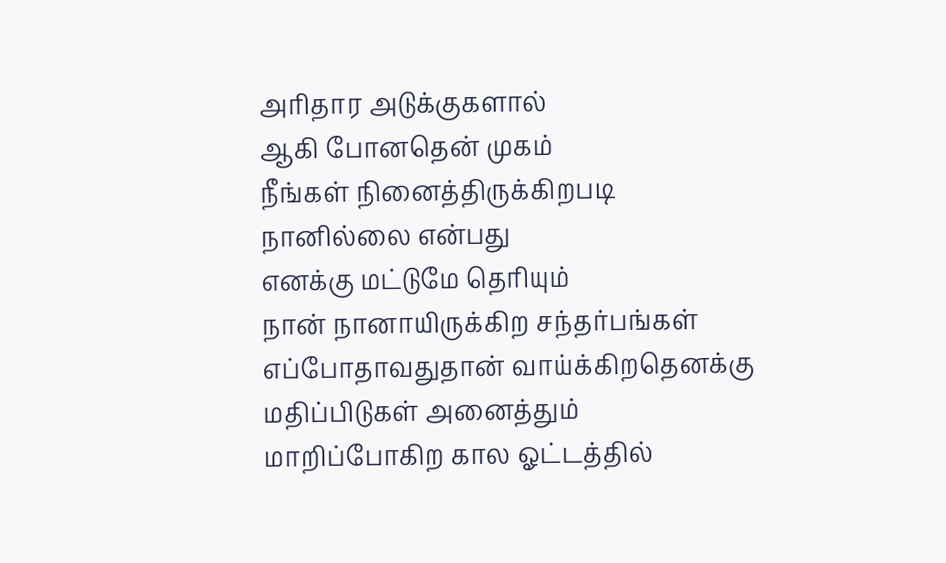அரிதார அடுக்குகளால்
ஆகி போனதென் முகம்
நீங்கள் நினைத்திருக்கிறபடி
நானில்லை என்பது
எனக்கு மட்டுமே தெரியும்
நான் நானாயிருக்கிற சந்தர்பங்கள்
எப்போதாவதுதான் வாய்க்கிறதெனக்கு
மதிப்பிடுகள் அனைத்தும்
மாறிப்போகிற கால ஓட்டத்தில்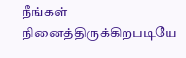நீங்கள் நினைத்திருக்கிறபடியே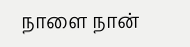நாளை நான்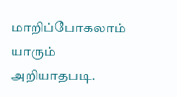மாறிப்போகலாம்
யாரும் அறியாதபடி.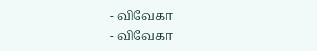- விவேகா
- விவேகா